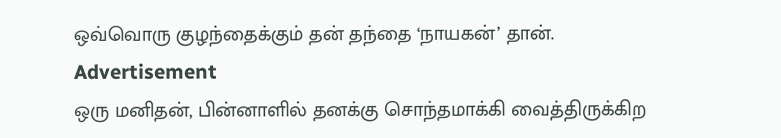ஒவ்வொரு குழந்தைக்கும் தன் தந்தை ‘நாயகன்’ தான்.
Advertisement
ஒரு மனிதன், பின்னாளில் தனக்கு சொந்தமாக்கி வைத்திருக்கிற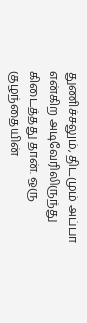துணிச்சலும், திடமும் அப்பா என்கிற அடிவேரிலிருந்து கிடைத்தது தான். ஒரு குழந்தையின்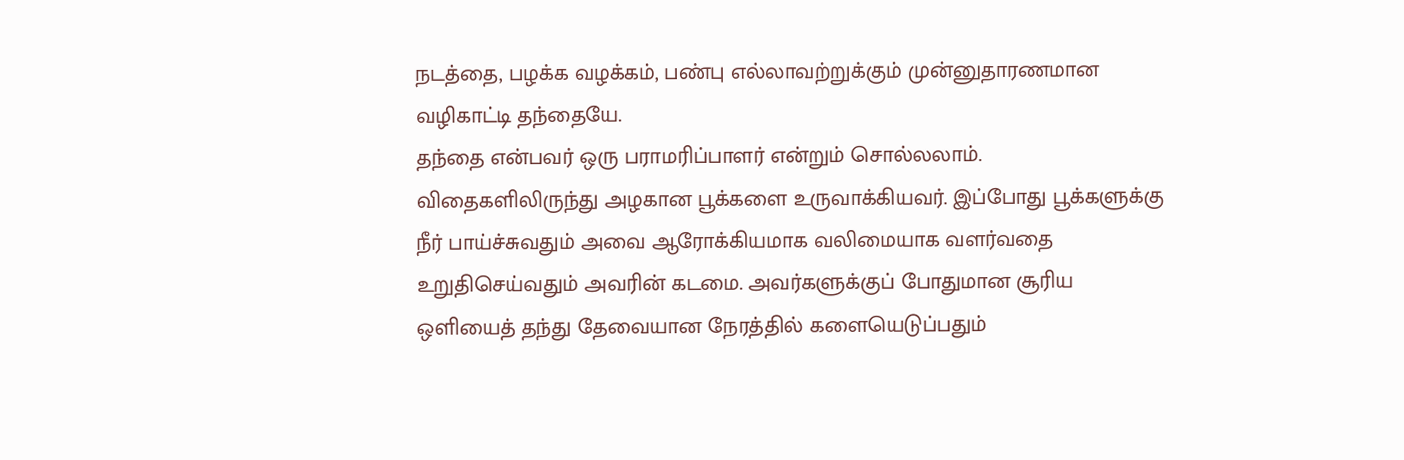நடத்தை, பழக்க வழக்கம், பண்பு எல்லாவற்றுக்கும் முன்னுதாரணமான வழிகாட்டி தந்தையே.
தந்தை என்பவர் ஒரு பராமரிப்பாளர் என்றும் சொல்லலாம். விதைகளிலிருந்து அழகான பூக்களை உருவாக்கியவர். இப்போது பூக்களுக்கு நீர் பாய்ச்சுவதும் அவை ஆரோக்கியமாக வலிமையாக வளர்வதை உறுதிசெய்வதும் அவரின் கடமை. அவர்களுக்குப் போதுமான சூரிய ஒளியைத் தந்து தேவையான நேரத்தில் களையெடுப்பதும்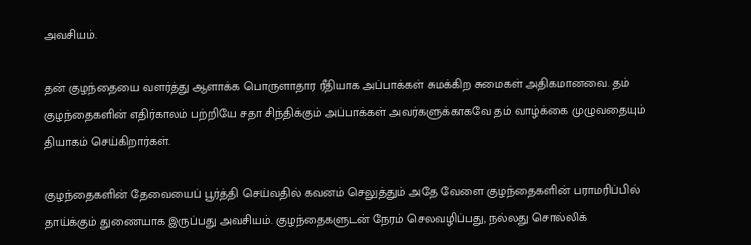அவசியம்.

தன் குழந்தையை வளர்த்து ஆளாக்க பொருளாதார ரீதியாக அப்பாக்கள் சுமக்கிற சுமைகள் அதிகமானவை. தம் குழந்தைகளின் எதிர்காலம் பற்றியே சதா சிந்திக்கும் அப்பாக்கள் அவர்களுக்காகவே தம் வாழ்க்கை முழுவதையும் தியாகம் செய்கிறார்கள்.

குழந்தைகளின் தேவையைப் பூர்த்தி செய்வதில் கவனம் செலுத்தும் அதே வேளை குழந்தைகளின் பராமரிப்பில் தாய்க்கும் துணையாக இருப்பது அவசியம். குழந்தைகளுடன் நேரம் செலவழிப்பது, நல்லது சொல்லிக்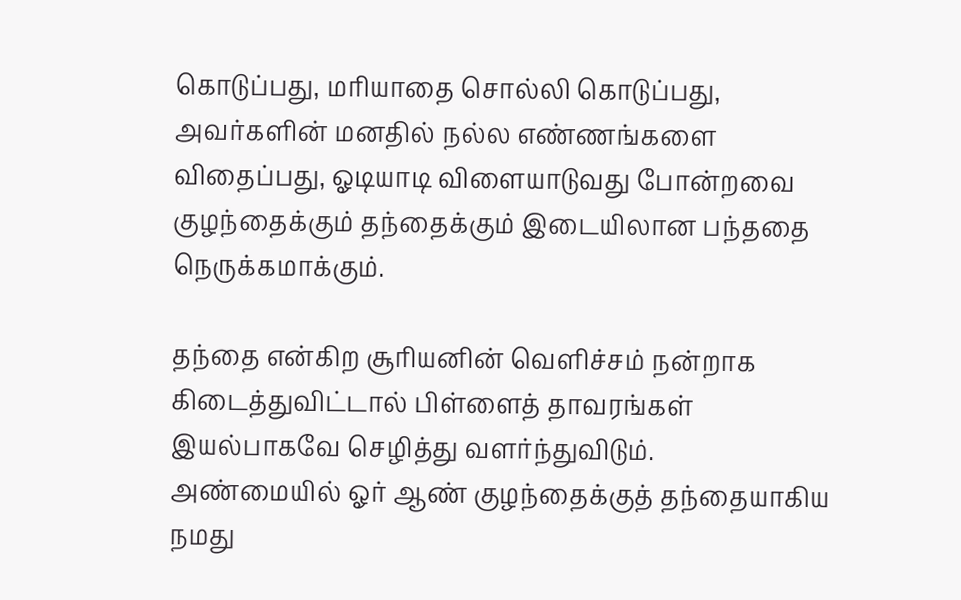கொடுப்பது, மரியாதை சொல்லி கொடுப்பது, அவர்களின் மனதில் நல்ல எண்ணங்களை விதைப்பது, ஓடியாடி விளையாடுவது போன்றவை குழந்தைக்கும் தந்தைக்கும் இடையிலான பந்ததை நெருக்கமாக்கும்.

தந்தை என்கிற சூரியனின் வெளிச்சம் நன்றாக கிடைத்துவிட்டால் பிள்ளைத் தாவரங்கள் இயல்பாகவே செழித்து வளர்ந்துவிடும்.
அண்மையில் ஓர் ஆண் குழந்தைக்குத் தந்தையாகிய நமது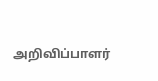அறிவிப்பாளர்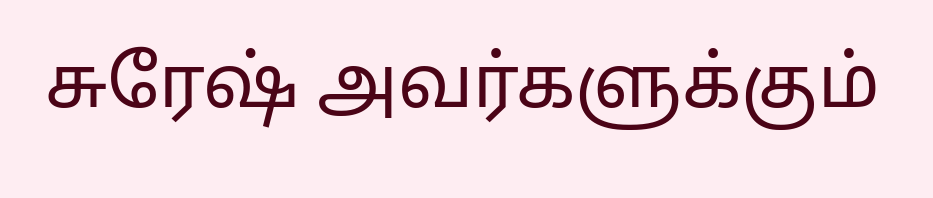சுரேஷ் அவர்களுக்கும்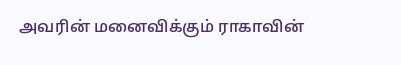அவரின் மனைவிக்கும் ராகாவின்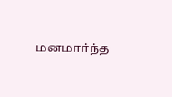மனமார்ந்த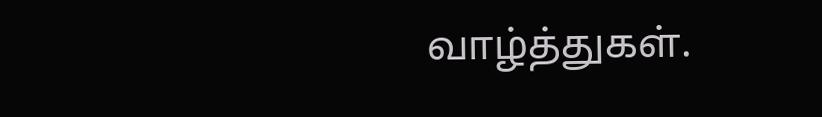வாழ்த்துகள்.